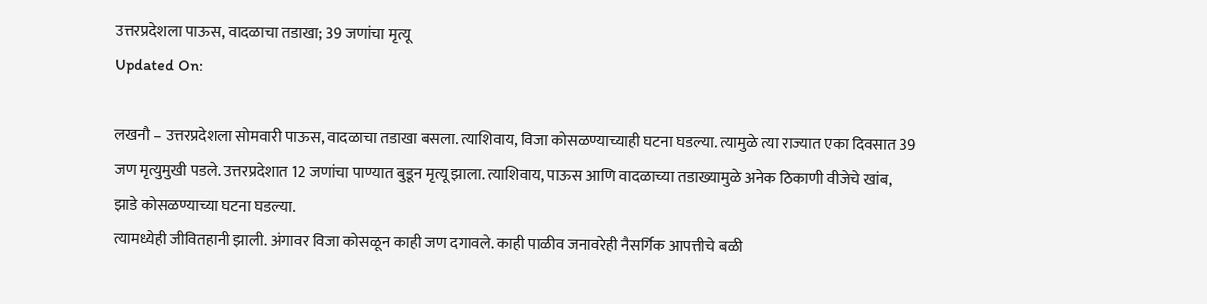उत्तरप्रदेशला पाऊस, वादळाचा तडाखा; 39 जणांचा मृत्यू
Updated On:

लखनौ – उत्तरप्रदेशला सोमवारी पाऊस, वादळाचा तडाखा बसला. त्याशिवाय, विजा कोसळण्याच्याही घटना घडल्या. त्यामुळे त्या राज्यात एका दिवसात 39 जण मृत्युमुखी पडले. उत्तरप्रदेशात 12 जणांचा पाण्यात बुडून मृत्यू झाला. त्याशिवाय, पाऊस आणि वादळाच्या तडाख्यामुळे अनेक ठिकाणी वीजेचे खांब, झाडे कोसळण्याच्या घटना घडल्या.
त्यामध्येही जीवितहानी झाली. अंगावर विजा कोसळून काही जण दगावले. काही पाळीव जनावरेही नैसर्गिक आपत्तीचे बळी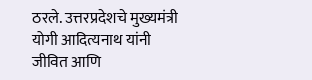ठरले. उत्तरप्रदेशचे मुख्यमंत्री योगी आदित्यनाथ यांनी जीवित आणि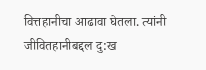वित्तहानीचा आढावा घेतला. त्यांनी जीवितहानीबद्दल दु:ख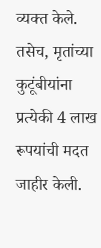व्यक्त केले. तसेच, मृतांच्या कुटूंबीयांना प्रत्येकी 4 लाख रूपयांची मदत जाहीर केली.